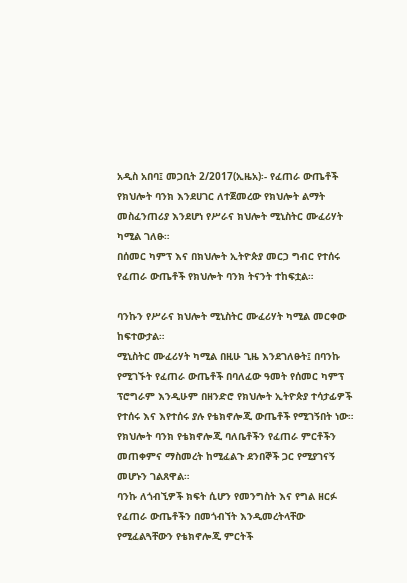አዲስ አበባ፤ መጋቢት 2/2017(ኢዜአ)፡- የፈጠራ ውጤቶች የክህሎት ባንክ እንደሀገር ለተጀመረው የክህሎት ልማት መስፈንጠሪያ እንደሆነ የሥራና ክህሎት ሚኒስትር ሙፈሪሃት ካሚል ገለፁ።
በሰመር ካምፕ እና በክህሎት ኢትዮጵያ መርኃ ግብር የተሰሩ የፈጠራ ውጤቶች የክህሎት ባንክ ትናንት ተከፍቷል።

ባንኩን የሥራና ክህሎት ሚኒስትር ሙፈሪሃት ካሚል መርቀው ከፍተውታል።
ሚኒስትር ሙፈሪሃት ካሚል በዚሁ ጊዜ እንደገለፁት፤ በባንኩ የሚገኙት የፈጠራ ውጤቶች በባለፈው ዓመት የሰመር ካምፕ ፕሮግራም እንዲሁም በዘንድሮ የክህሎት ኢትዮጵያ ተሳታፊዎች የተሰሩ እና እየተሰሩ ያሉ የቴክኖሎጂ ውጤቶች የሚገኝበት ነው።
የክህሎት ባንክ የቴክኖሎጂ ባለቤቶችን የፈጠራ ምርቶችን መጠቀምና ማስመረት ከሚፈልጉ ደንበኞች ጋር የሚያገናኝ መሆኑን ገልጸዋል።
ባንኩ ለጎብኚዎች ክፍት ሲሆን የመንግስት እና የግል ዘርፉ የፈጠራ ውጤቶችን በመጎብኘት እንዲመረትላቸው የሚፈልጓቸውን የቴክኖሎጂ ምርትች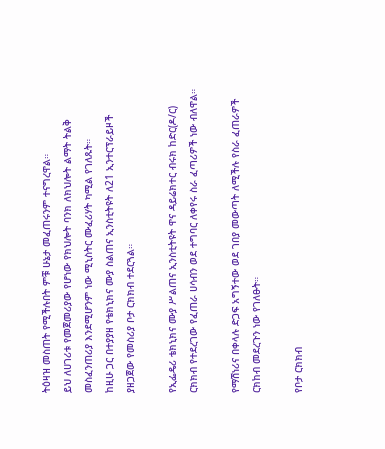ትዕዛዝ መስጠት የሚችሉበት ምቹ ሁኔታ መፈጠሩንም ተናግረዋል።
ይህ ለሀገሪቱ የመጀመሪያው የሆነው የክህሎት ባንክ ለክህሎት ልማት ትልቅ መስፈንጠሪያ እንደሚሆንም ነው ሚኒስትር ሙፈሪሃት ካሚል የገለጹት።
ከዚሁ ጋር በተያያዘ የቴክኒክና ሙያ ስልጠና ኢንስቲትዩት ለ21 ኢንተርፕራይዞች ያዘጋጀው የመስሪያ ቦታ ርክክብ ተደርጓል።

የኢፌዴሪ ቴክኒክና ሙያ ሥልጠና ኢንስቲትዩት ዋና ዳይሬክተር ብሩክ ከድር(ዶ/ር) ርክክብ የተደረገው የፈጠራ ሀሳብን ወደ ተግባር ለቀየሩ ስራ ፈጣሪዎች ነው ብለዋል።

የማሽነሪና በቀላሉ ድጋፍ አግኝተው ወደ ገበያ መውጣት ለሚችሉ የስራ ፈጠራዎች ርክከብ መደረጉን ነው የገለፁት።

የቦታ ርክክብ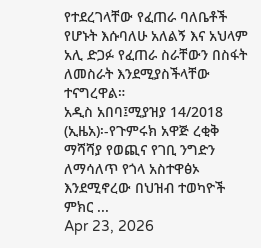የተደረገላቸው የፈጠራ ባለቤቶች የሆኑት እሱባለሁ አለልኝ እና አህላም አሊ ድጋፉ የፈጠራ ስራቸውን በስፋት ለመስራት እንደሚያስችላቸው ተናግረዋል።
አዲስ አበባ፤ሚያዝያ 14/2018 (ኢዜአ)፡-የጉምሩክ አዋጅ ረቂቅ ማሻሻያ የወጪና የገቢ ንግድን ለማሳለጥ የጎላ አስተዋፅኦ እንደሚኖረው በህዝብ ተወካዮች ምክር ...
Apr 23, 2026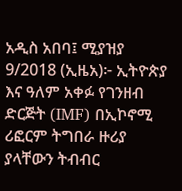አዲስ አበባ፤ ሚያዝያ 9/2018 (ኢዜአ)፦ ኢትዮጵያ እና ዓለም አቀፉ የገንዘብ ድርጅት (IMF) በኢኮኖሚ ሪፎርም ትግበራ ዙሪያ ያላቸውን ትብብር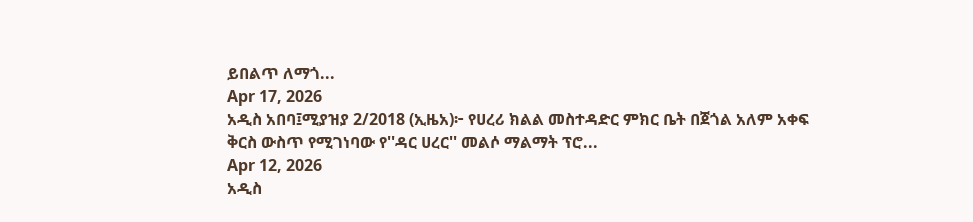ይበልጥ ለማጎ...
Apr 17, 2026
አዲስ አበባ፤ሚያዝያ 2/2018 (ኢዜአ)፦ የሀረሪ ክልል መስተዳድር ምክር ቤት በጀጎል አለም አቀፍ ቅርስ ውስጥ የሚገነባው የ''ዳር ሀረር'' መልሶ ማልማት ፕሮ...
Apr 12, 2026
አዲስ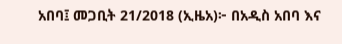አበባ፤ መጋቢት 21/2018 (ኢዜአ)፦ በአዲስ አበባ እና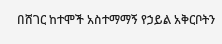በሸገር ከተሞች አስተማማኝ የኃይል አቅርቦትን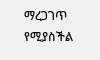ማረጋገጥ የሚያስችል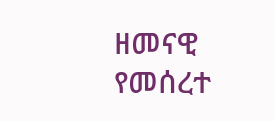ዘመናዊ የመሰረተ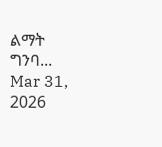ልማት ግንባ...
Mar 31, 2026